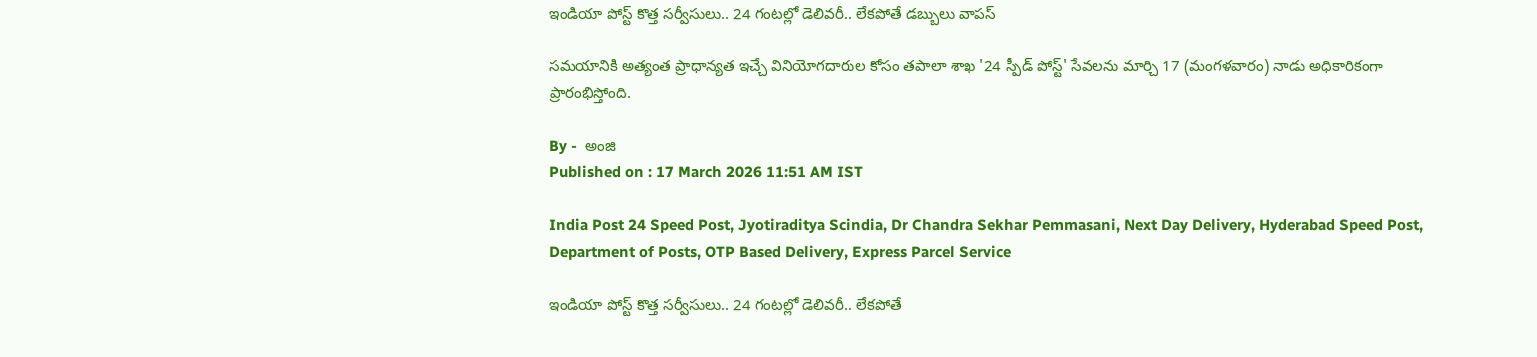ఇండియా పోస్ట్‌ కొత్త సర్వీసులు.. 24 గంటల్లో డెలివరీ.. లేకపోతే డబ్బులు వాపస్‌

సమయానికి అత్యంత ప్రాధాన్యత ఇచ్చే వినియోగదారుల కోసం తపాలా శాఖ '24 స్పీడ్ పోస్ట్' సేవలను మార్చి 17 (మంగళవారం) నాడు అధికారికంగా ప్రారంభిస్తోంది.

By -  అంజి
Published on : 17 March 2026 11:51 AM IST

India Post 24 Speed Post, Jyotiraditya Scindia, Dr Chandra Sekhar Pemmasani, Next Day Delivery, Hyderabad Speed Post, Department of Posts, OTP Based Delivery, Express Parcel Service

ఇండియా పోస్ట్‌ కొత్త సర్వీసులు.. 24 గంటల్లో డెలివరీ.. లేకపోతే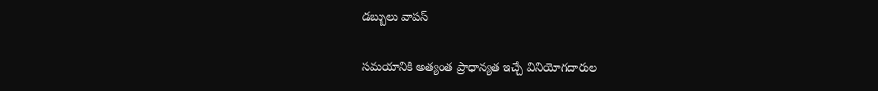డబ్బులు వాపస్‌

సమయానికి అత్యంత ప్రాధాన్యత ఇచ్చే వినియోగదారుల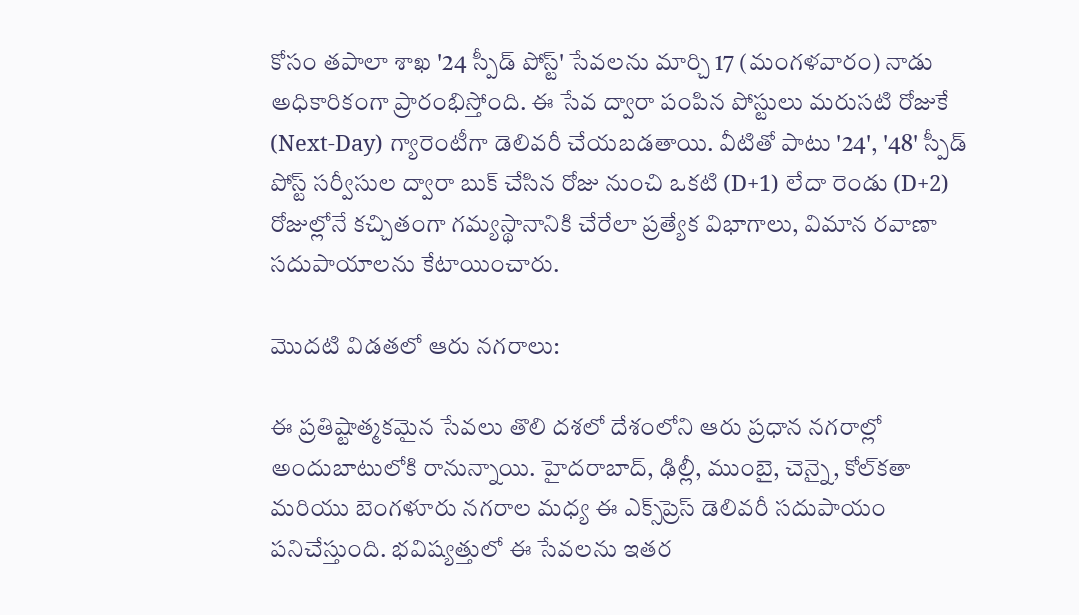కోసం తపాలా శాఖ '24 స్పీడ్ పోస్ట్' సేవలను మార్చి 17 (మంగళవారం) నాడు అధికారికంగా ప్రారంభిస్తోంది. ఈ సేవ ద్వారా పంపిన పోస్టులు మరుసటి రోజుకే (Next-Day) గ్యారెంటీగా డెలివరీ చేయబడతాయి. వీటితో పాటు '24', '48' స్పీడ్ పోస్ట్ సర్వీసుల ద్వారా బుక్ చేసిన రోజు నుంచి ఒకటి (D+1) లేదా రెండు (D+2) రోజుల్లోనే కచ్చితంగా గమ్యస్థానానికి చేరేలా ప్రత్యేక విభాగాలు, విమాన రవాణా సదుపాయాలను కేటాయించారు.

మొదటి విడతలో ఆరు నగరాలు:

ఈ ప్రతిష్టాత్మకమైన సేవలు తొలి దశలో దేశంలోని ఆరు ప్రధాన నగరాల్లో అందుబాటులోకి రానున్నాయి. హైదరాబాద్, ఢిల్లీ, ముంబై, చెన్నై, కోల్‌కతా మరియు బెంగళూరు నగరాల మధ్య ఈ ఎక్స్‌ప్రెస్ డెలివరీ సదుపాయం పనిచేస్తుంది. భవిష్యత్తులో ఈ సేవలను ఇతర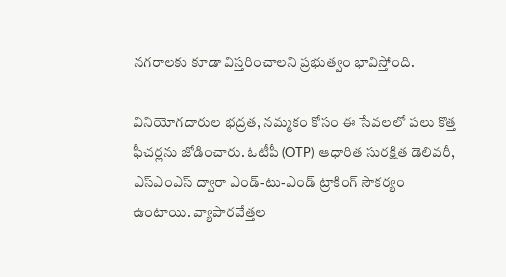నగరాలకు కూడా విస్తరించాలని ప్రభుత్వం భావిస్తోంది.

వినియోగదారుల భద్రత, నమ్మకం కోసం ఈ సేవలలో పలు కొత్త ఫీచర్లను జోడించారు. ఓటీపీ (OTP) ఆధారిత సురక్షిత డెలివరీ, ఎస్ఎంఎస్ ద్వారా ఎండ్-టు-ఎండ్ ట్రాకింగ్ సౌకర్యం ఉంటాయి. వ్యాపారవేత్తల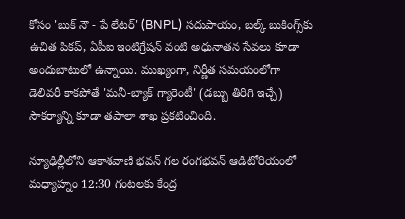కోసం 'బుక్ నౌ - పే లేటర్' (BNPL) సదుపాయం, బల్క్ బుకింగ్స్‌కు ఉచిత పికప్, ఏపీఐ ఇంటిగ్రేషన్ వంటి అధునాతన సేవలు కూడా అందుబాటులో ఉన్నాయి. ముఖ్యంగా, నిర్ణీత సమయంలోగా డెలివరీ కాకపోతే 'మనీ-బ్యాక్ గ్యారెంటీ' (డబ్బు తిరిగి ఇచ్చే) సౌకర్యాన్ని కూడా తపాలా శాఖ ప్రకటించింది.

న్యూఢిల్లీలోని ఆకాశవాణి భవన్‌ గల రంగభవన్ ఆడిటోరియంలో మధ్యాహ్నం 12:30 గంటలకు కేంద్ర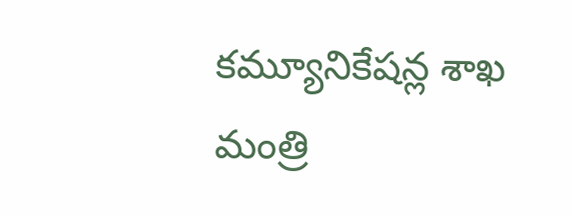కమ్యూనికేషన్ల శాఖ మంత్రి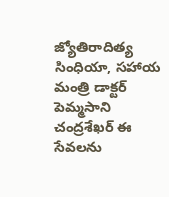జ్యోతిరాదిత్య సింధియా, సహాయ మంత్రి డాక్టర్ పెమ్మసాని చంద్రశేఖర్ ఈ సేవలను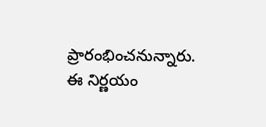ప్రారంభించనున్నారు. ఈ నిర్ణయం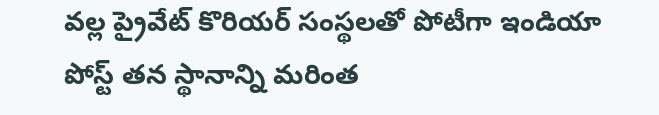వల్ల ప్రైవేట్ కొరియర్ సంస్థలతో పోటీగా ఇండియా పోస్ట్ తన స్థానాన్ని మరింత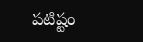పటిష్టం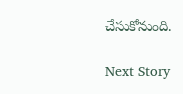చేసుకోనుంది.

Next Story